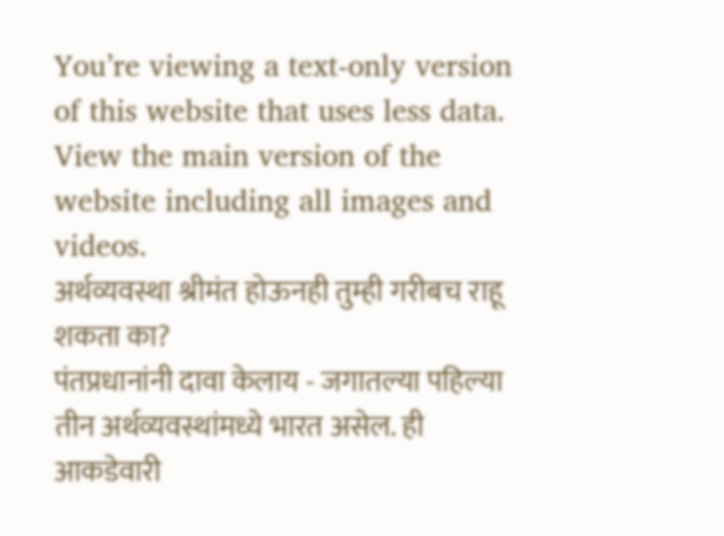You’re viewing a text-only version of this website that uses less data. View the main version of the website including all images and videos.
अर्थव्यवस्था श्रीमंत होऊनही तुम्ही गरीबच राहू शकता का?
पंतप्रधानांनी दावा केलाय - जगातल्या पहिल्या तीन अर्थव्यवस्थांमध्ये भारत असेल. ही आकडेवारी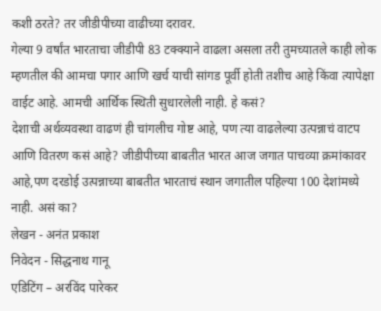कशी ठरते? तर जीडीपीच्या वाढीच्या दरावर.
गेल्या 9 वर्षांत भारताचा जीडीपी 83 टक्क्याने वाढला असला तरी तुमच्यातले काही लोक म्हणतील की आमचा पगार आणि खर्च याची सांगड पूर्वी होती तशीच आहे किंवा त्यापेक्षा वाईट आहे. आमची आर्थिक स्थिती सुधारलेली नाही. हे कसं?
देशाची अर्थव्यवस्था वाढणं ही चांगलीच गोष्ट आहे, पण त्या वाढलेल्या उत्पन्नाचं वाटप आणि वितरण कसं आहे? जीडीपीच्या बाबतीत भारत आज जगात पाचव्या क्रमांकावर आहे,पण दरडोई उत्पन्नाच्या बाबतीत भारताचं स्थान जगातील पहिल्या 100 देशांमध्ये नाही. असं का?
लेखन - अनंत प्रकाश
निवेदन - सिद्धनाथ गानू
एडिटिंग – अरविंद पारेकर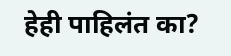हेही पाहिलंत का?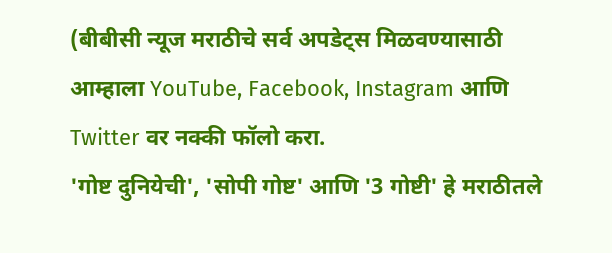(बीबीसी न्यूज मराठीचे सर्व अपडेट्स मिळवण्यासाठी आम्हाला YouTube, Facebook, Instagram आणि Twitter वर नक्की फॉलो करा.
'गोष्ट दुनियेची', 'सोपी गोष्ट' आणि '3 गोष्टी' हे मराठीतले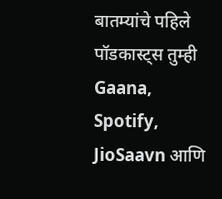बातम्यांचे पहिले पॉडकास्ट्स तुम्ही Gaana, Spotify, JioSaavn आणि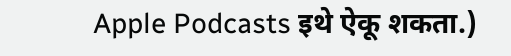Apple Podcasts इथे ऐकू शकता.)